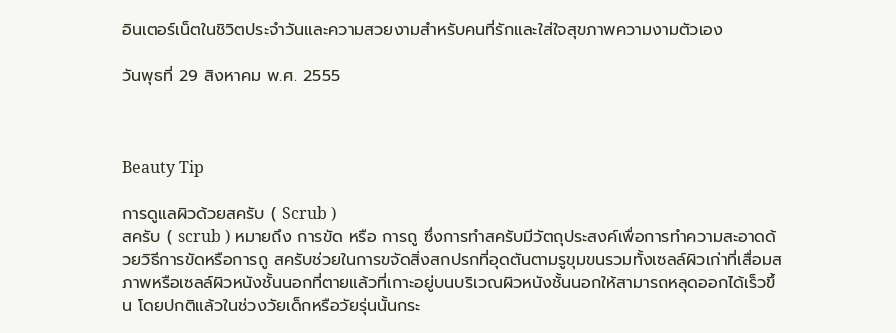อินเตอร์เน็ตในชิวิตประจำวันและความสวยงามสำหรับคนที่รักและใส่ใจสุขภาพความงามตัวเอง

วันพุธที่ 29 สิงหาคม พ.ศ. 2555



Beauty Tip

การดูแลผิวด้วยสครับ ( Scrub )
สครับ ( scrub ) หมายถึง การขัด หรือ การถู ซึ่งการทำสครับมีวัตถุประสงค์เพื่อการทำความสะอาดด้วยวิธีการขัดหรือการถู สครับช่วยในการขจัดสิ่งสกปรกที่อุดตันตามรูขุมขนรวมทั้งเซลล์ผิวเก่าที่เสื่อมสภาพหรือเซลล์ผิวหนังชั้นนอกที่ตายแล้วที่เกาะอยู่บนบริเวณผิวหนังชั้นนอกให้สามารถหลุดออกได้เร็วขึ้น โดยปกติแล้วในช่วงวัยเด็กหรือวัยรุ่นนั้นกระ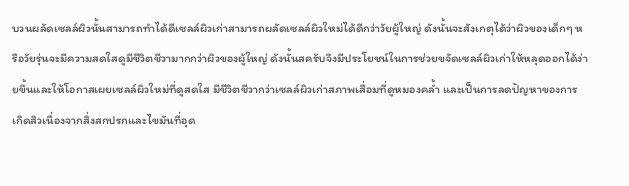บวนผลัดเซลล์ผิวนั้นสามารถทำได้ดีเซลล์ผิวเก่าสามารถผลัดเซลล์ผิวใหม่ได้ดีกว่าวัยผู้ใหญ่ ดังนั้นจะสังเกตุได้ว่าผิวของเด็กๆ หรือวัยรุ่นจะมีความสดใสดูมีชีวิตชีวามากกว่าผิวของผู้ใหญ่ ดังนั้นสครับจึงมีประโยชน์ในการช่วยขจัดเซลล์ผิวเก่าให้หลุดออกได้ง่ายขึ้นและให้โอกาสเผยเซลล์ผิวใหม่ที่ดูสดใส มีชีวิตชีวากว่าเซลล์ผิวเก่าสภาพเสื่อมที่ดูหมองคล้ำ และเป็นการลดปัญหาของการเกิดสิวเนื่องจากสิ่งสกปรกและไขมันที่อุด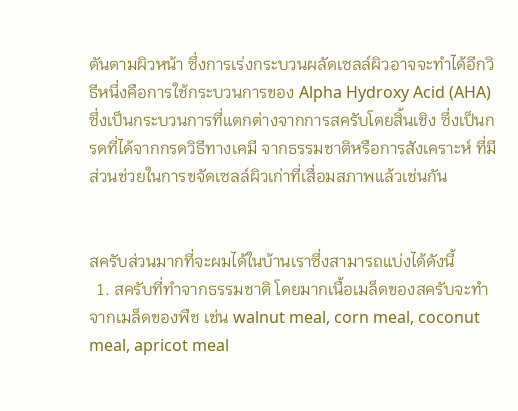ตันตามผิวหน้า ซึ่งการเร่งกระบวนผลัดเซลล์ผิวอาจจะทำได้อีกวิธีหนึ่งคือการใช้กระบวนการของ Alpha Hydroxy Acid (AHA) ซึ่งเป็นกระบวนการที่แตกต่างจากการสครับโดยสิ้นเชิง ซึ่งเป็นกรดที่ได้จากกรดวิธีทางเคมี จากธรรมชาติหรือการสังเคราะห์ ที่มีส่วนช่วยในการขจัดเซลล์ผิวเก่าที่เสื่อมสภาพแล้วเช่นกัน


สครับส่วนมากที่จะผมได้ในบ้านเราซึ่งสามารถแบ่งได้ดังนี้
  1. สครับที่ทำจากธรรมชาติ โดยมากเนื้อเมล็ดของสครับจะทำจากเมล็ดของพืช เช่น walnut meal, corn meal, coconut meal, apricot meal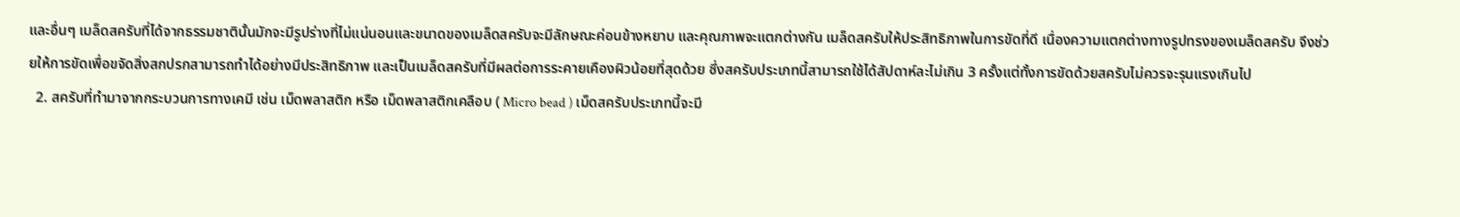และอื่นๆ เมล็ดสครับที่ได้จากธรรมชาตินั้นมักจะมีรูปร่างที่ไม่แน่นอนและขนาดของเมล็ดสครับจะมีลักษณะค่อนข้างหยาบ และคุณภาพจะแตกต่างกัน เมล็ดสครับให้ประสิทธิภาพในการขัดที่ดี เนื่องความแตกต่างทางรูปทรงของเมล็ดสครับ จึงช่วยให้การขัดเพื่อขจัดสิ่งสกปรกสามารถทำได้อย่างมีประสิทธิภาพ และเป็นเมล็ดสครับที่มีผลต่อการระคายเคืองผิวน้อยที่สุดด้วย ซึ่งสครับประเภทนี้สามารถใช้ได้สัปดาห์ละไม่เกิน 3 ครั้งแต่ทั้งการขัดด้วยสครับไม่ควรจะรุนแรงเกินไป
  2. สครับที่ทำมาจากกระบวนการทางเคมี เช่น เม็ดพลาสติก หรือ เม็ดพลาสติกเคลือบ ( Micro bead ) เม็ดสครับประเภทนี้จะมี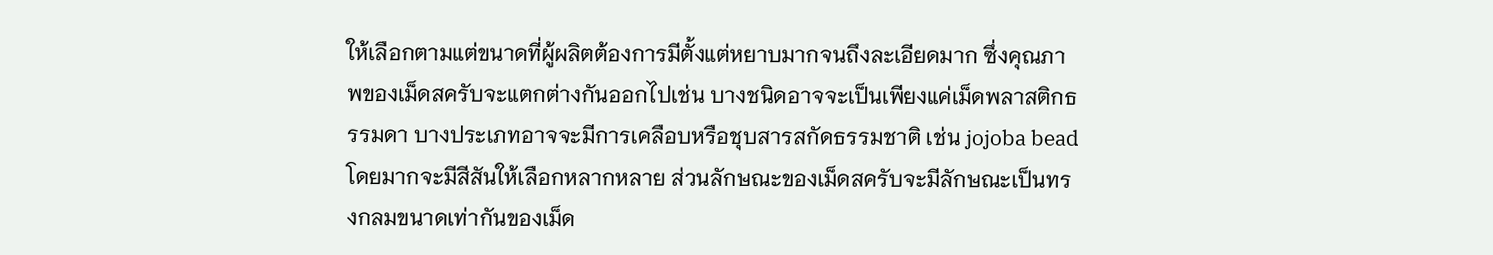ให้เลือกตามแต่ขนาดที่ผู้ผลิตต้องการมีตั้งแต่หยาบมากจนถึงละเอียดมาก ซึ่งคุณภาพของเม็ดสครับจะแตกต่างกันออกไปเช่น บางชนิดอาจจะเป็นเพียงแค่เม็ดพลาสติกธรรมดา บางประเภทอาจจะมีการเคลือบหรือชุบสารสกัดธรรมชาติ เช่น jojoba bead โดยมากจะมีสีสันให้เลือกหลากหลาย ส่วนลักษณะของเม็ดสครับจะมีลักษณะเป็นทรงกลมขนาดเท่ากันของเม็ด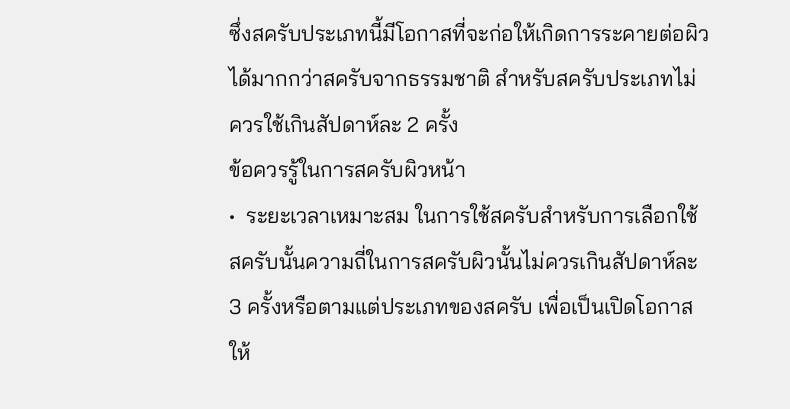ซึ่งสครับประเภทนี้มีโอกาสที่จะก่อให้เกิดการระคายต่อผิวได้มากกว่าสครับจากธรรมชาติ สำหรับสครับประเภทไม่ควรใช้เกินสัปดาห์ละ 2 ครั้ง
ข้อควรรู้ในการสครับผิวหน้า
•  ระยะเวลาเหมาะสม ในการใช้สครับสำหรับการเลือกใช้สครับนั้นความถี่ในการสครับผิวนั้นไม่ควรเกินสัปดาห์ละ 3 ครั้งหรือตามแต่ประเภทของสครับ เพื่อเป็นเปิดโอกาสให้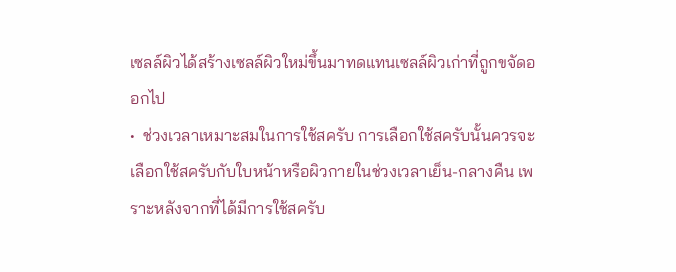เซลล์ผิวได้สร้างเซลล์ผิวใหม่ขึ้นมาทดแทนเซลล์ผิวเก่าที่ถูกขจัดออกไป
•  ช่วงเวลาเหมาะสมในการใช้สครับ การเลือกใช้สครับนั้นควรจะเลือกใช้สครับกับใบหน้าหรือผิวกายในช่วงเวลาเย็น-กลางคืน เพราะหลังจากที่ได้มีการใช้สครับ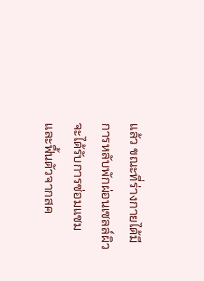แล้ว ขณะที่ร่างกายได้มีการหลับพักผ่อนเซลล์ผิวจะได้รับการซ่อมแซมและฟื้นตัวจากสค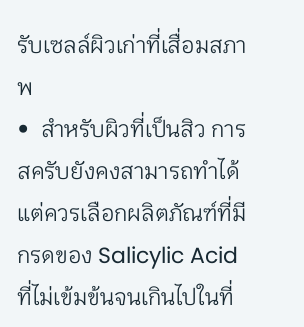รับเซลล์ผิวเก่าที่เสื่อมสภาพ
•  สำหรับผิวที่เป็นสิว การสครับยังคงสามารถทำได้แต่ควรเลือกผลิตภัณฑ์ที่มีกรดของ Salicylic Acid ที่ไม่เข้มข้นจนเกินไปในที่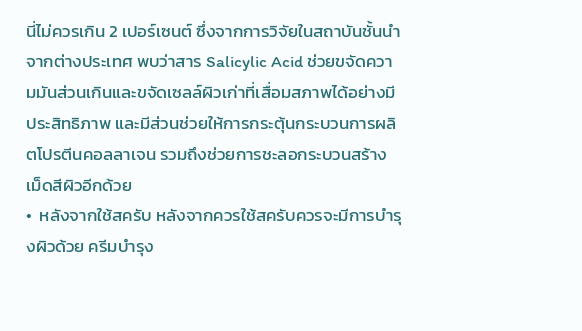นี่ไม่ควรเกิน 2 เปอร์เซนต์ ซึ่งจากการวิจัยในสถาบันชั้นนำจากต่างประเทศ พบว่าสาร Salicylic Acid ช่วยขจัดความมันส่วนเกินและขจัดเซลล์ผิวเก่าที่เสื่อมสภาพได้อย่างมีประสิทธิภาพ และมีส่วนช่วยให้การกระตุ้นกระบวนการผลิตโปรตีนคอลลาเจน รวมถึงช่วยการชะลอกระบวนสร้างเม็ดสีผิวอีกด้วย
•  หลังจากใช้สครับ หลังจากควรใช้สครับควรจะมีการบำรุงผิวด้วย ครีมบำรุง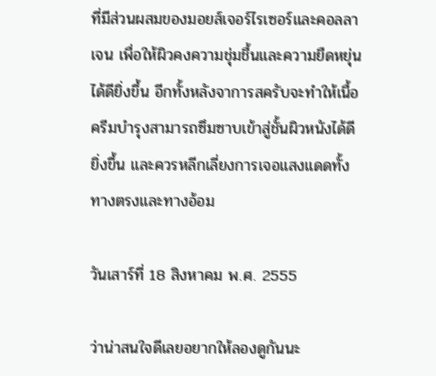ที่มีส่วนผสมของมอยส์เจอร์ไรเซอร์และคอลลาเจน เพื่อให้ผิวคงความชุ่มชื้นและความยืดหยุ่นได้ดียิ่งขึ้น อีกทั้งหลังจาการสครับจะทำให้เนื้อครีมบำรุงสามารถซึมซาบเข้าสู่ชั้นผิวหนังได้ดียิ่งขึ้น และควรหลีกเลี่ยงการเจอแสงแดดทั้งทางตรงและทางอ้อม

วันเสาร์ที่ 18 สิงหาคม พ.ศ. 2555

ว่าน่าสนใจดีเลยอยากให้ลองดูกันนะ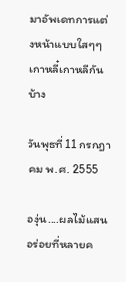มาอัพเดทการแต่งหน้าแบบใสๆๆเกาหลี๋เกาหลีกันบ้าง

วันพุธที่ 11 กรกฎาคม พ.ศ. 2555

องุ่น....ผลไม้แสนอร่อยที่หลายค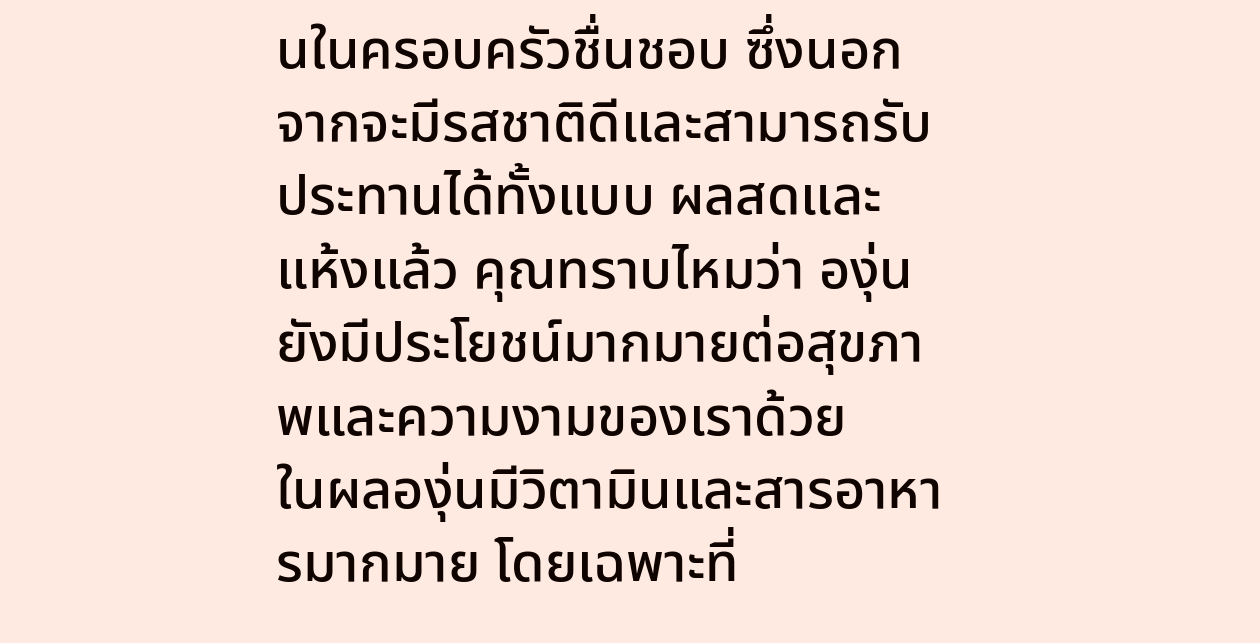นในครอบครัวชื่นชอบ ซึ่งนอกจากจะมีรสชาติดีและสามารถรับประทานได้ทั้งแบบ ผลสดและแห้งแล้ว คุณทราบไหมว่า องุ่นยังมีประโยชน์มากมายต่อสุขภาพและความงามของเราด้วย
ในผลองุ่นมีวิตามินและสารอาหารมากมาย โดยเฉพาะที่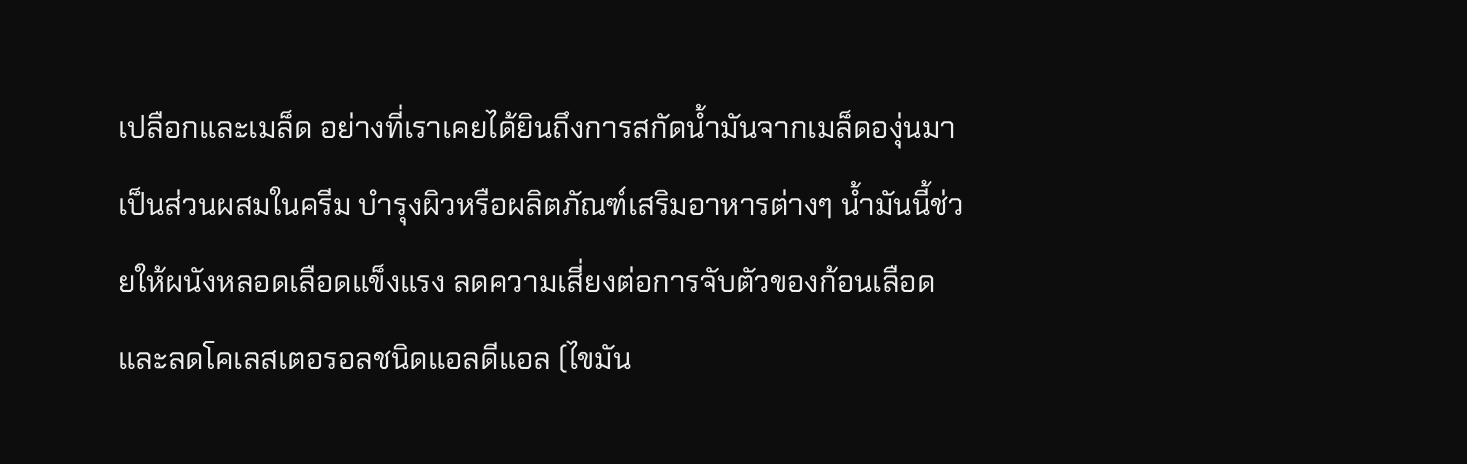เปลือกและเมล็ด อย่างที่เราเคยได้ยินถึงการสกัดน้ำมันจากเมล็ดองุ่นมาเป็นส่วนผสมในครีม บำรุงผิวหรือผลิตภัณฑ์เสริมอาหารต่างๆ น้ำมันนี้ช่วยให้ผนังหลอดเลือดแข็งแรง ลดความเสี่ยงต่อการจับตัวของก้อนเลือด และลดโคเลสเตอรอลชนิดแอลดีแอล (ไขมัน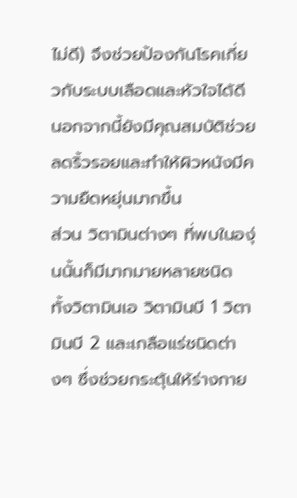ไม่ดี) จึงช่วยป้องกันโรคเกี่ยวกับระบบเลือดและหัวใจได้ดี นอกจากนี้ยังมีคุณสมบัติช่วยลดริ้วรอยและทำให้ผิวหนังมีความยืดหยุ่นมากขึ้น
ส่วน วิตามินต่างๆ ที่พบในองุ่นนั้นก็มีมากมายหลายชนิด ทั้งวิตามินเอ วิตามินบี 1 วิตามินบี 2 และเกลือแร่ชนิดต่างๆ ซึ่งช่วยกระตุ้นให้ร่างกาย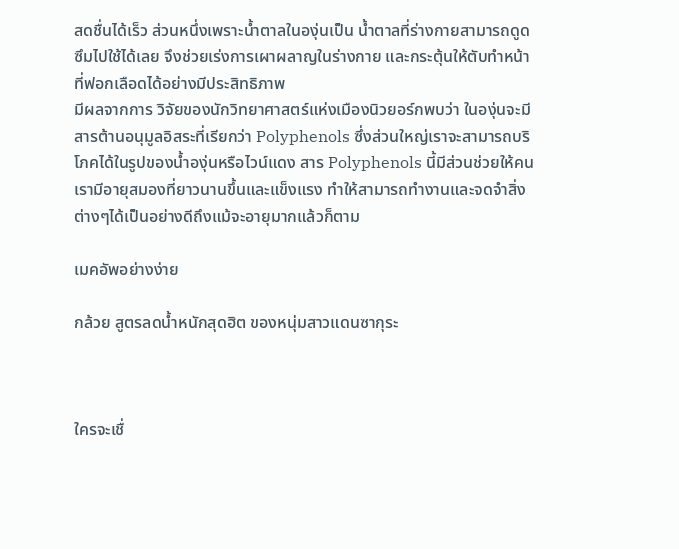สดชื่นได้เร็ว ส่วนหนึ่งเพราะน้ำตาลในองุ่นเป็น น้ำตาลที่ร่างกายสามารถดูดซึมไปใช้ได้เลย จึงช่วยเร่งการเผาผลาญในร่างกาย และกระตุ้นให้ตับทำหน้าที่ฟอกเลือดได้อย่างมีประสิทธิภาพ
มีผลจากการ วิจัยของนักวิทยาศาสตร์แห่งเมืองนิวยอร์กพบว่า ในองุ่นจะมีสารต้านอนุมูลอิสระที่เรียกว่า Polyphenols ซึ่งส่วนใหญ่เราจะสามารถบริโภคได้ในรูปของน้ำองุ่นหรือไวน์แดง สาร Polyphenols นี้มีส่วนช่วยให้คนเรามีอายุสมองที่ยาวนานขึ้นและแข็งแรง ทำให้สามารถทำงานและจดจำสิ่งต่างๆได้เป็นอย่างดีถึงแม้จะอายุมากแล้วก็ตาม

เมคอัพอย่างง่าย

กล้วย สูตรลดน้ำหนักสุดฮิต ของหนุ่มสาวแดนซากุระ



ใครจะเชื่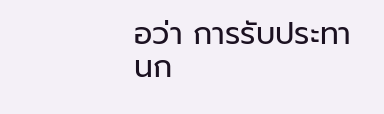อว่า การรับประทานก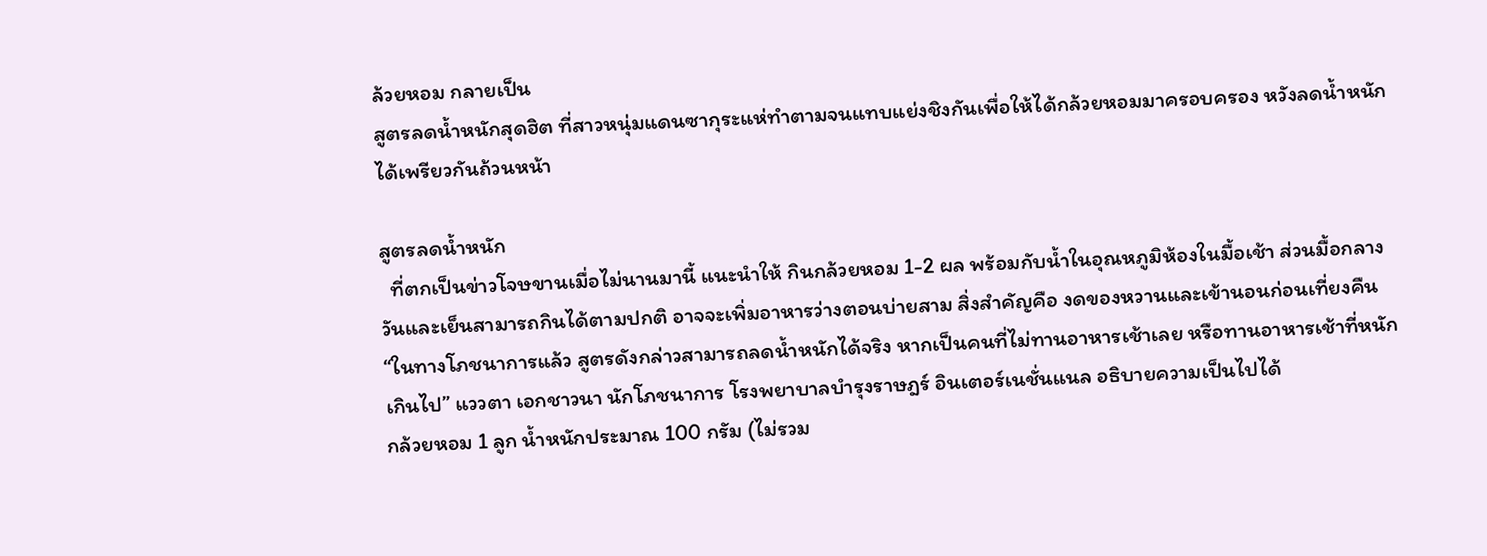ล้วยหอม กลายเป็น
สูตรลดน้ำหนักสุดฮิต ที่สาวหนุ่มแดนซากุระแห่ทำตามจนแทบแย่งชิงกันเพื่อให้ได้กล้วยหอมมาครอบครอง หวังลดน้ำหนักได้เพรียวกันถ้วนหน้า

สูตรลดน้ำหนัก
  ที่ตกเป็นข่าวโจษขานเมื่อไม่นานมานี้ แนะนำให้ กินกล้วยหอม 1-2 ผล พร้อมกับน้ำในอุณหภูมิห้องในมื้อเช้า ส่วนมื้อกลางวันและเย็นสามารถกินได้ตามปกติ อาจจะเพิ่มอาหารว่างตอนบ่ายสาม สิ่งสำคัญคือ งดของหวานและเข้านอนก่อนเที่ยงคืน
“ในทางโภชนาการแล้ว สูตรดังกล่าวสามารถลดน้ำหนักได้จริง หากเป็นคนที่ไม่ทานอาหารเช้าเลย หรือทานอาหารเช้าที่หนักเกินไป” แววตา เอกชาวนา นักโภชนาการ โรงพยาบาลบำรุงราษฎร์ อินเตอร์เนชั่นแนล อธิบายความเป็นไปได้
กล้วยหอม 1 ลูก น้ำหนักประมาณ 100 กรัม (ไม่รวม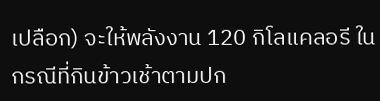เปลือก) จะให้พลังงาน 120 กิโลแคลอรี ในกรณีที่กินข้าวเช้าตามปก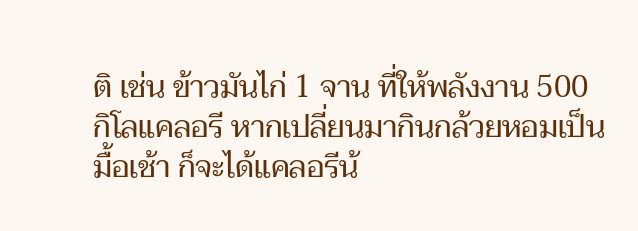ติ เช่น ข้าวมันไก่ 1 จาน ที่ให้พลังงาน 500 กิโลแคลอรี หากเปลี่ยนมากินกล้วยหอมเป็นมื้อเช้า ก็จะได้แคลอรีน้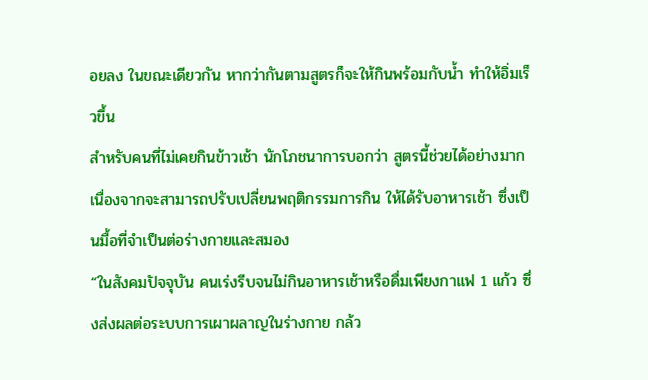อยลง ในขณะเดียวกัน หากว่ากันตามสูตรก็จะให้กินพร้อมกับน้ำ ทำให้อิ่มเร็วขึ้น
สำหรับคนที่ไม่เคยกินข้าวเช้า นักโภชนาการบอกว่า สูตรนี้ช่วยได้อย่างมาก เนื่องจากจะสามารถปรับเปลี่ยนพฤติกรรมการกิน ให้ได้รับอาหารเช้า ซึ่งเป็นมื้อที่จำเป็นต่อร่างกายและสมอง
“ในสังคมปัจจุบัน คนเร่งรีบจนไม่กินอาหารเช้าหรือดื่มเพียงกาแฟ 1 แก้ว ซึ่งส่งผลต่อระบบการเผาผลาญในร่างกาย กล้ว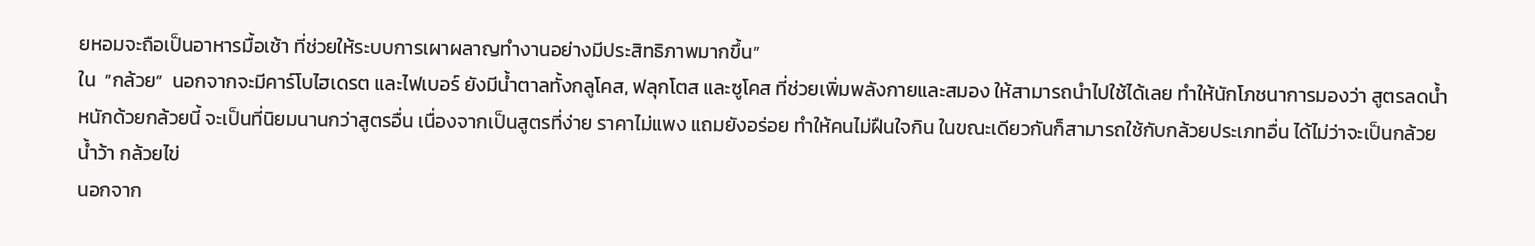ยหอมจะถือเป็นอาหารมื้อเช้า ที่ช่วยให้ระบบการเผาผลาญทำงานอย่างมีประสิทธิภาพมากขึ้น”
ใน  ”กล้วย”  นอกจากจะมีคาร์โบไฮเดรต และไฟเบอร์ ยังมีน้ำตาลทั้งกลูโคส, ฟลุกโตส และซูโคส ที่ช่วยเพิ่มพลังกายและสมอง ให้สามารถนำไปใช้ได้เลย ทำให้นักโภชนาการมองว่า สูตรลดน้ำหนักด้วยกล้วยนี้ จะเป็นที่นิยมนานกว่าสูตรอื่น เนื่องจากเป็นสูตรที่ง่าย ราคาไม่แพง แถมยังอร่อย ทำให้คนไม่ฝืนใจกิน ในขณะเดียวกันก็สามารถใช้กับกล้วยประเภทอื่น ได้ไม่ว่าจะเป็นกล้วยน้ำว้า กล้วยไข่
นอกจาก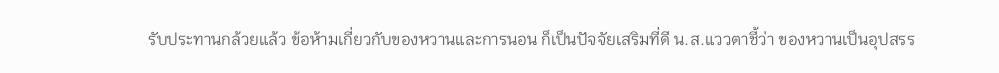รับประทานกล้วยแล้ว ข้อห้ามเกี่ยวกับของหวานและการนอน ก็เป็นปัจจัยเสริมที่ดี น.ส.แววตาชี้ว่า ของหวานเป็นอุปสรร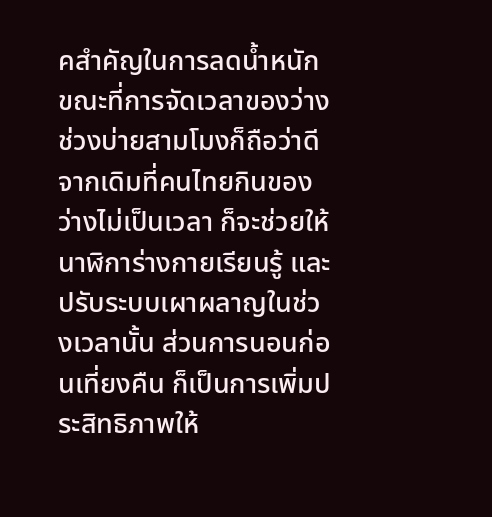คสำคัญในการลดน้ำหนัก ขณะที่การจัดเวลาของว่างช่วงบ่ายสามโมงก็ถือว่าดี จากเดิมที่คนไทยกินของว่างไม่เป็นเวลา ก็จะช่วยให้นาฬิการ่างกายเรียนรู้ และปรับระบบเผาผลาญในช่วงเวลานั้น ส่วนการนอนก่อนเที่ยงคืน ก็เป็นการเพิ่มประสิทธิภาพให้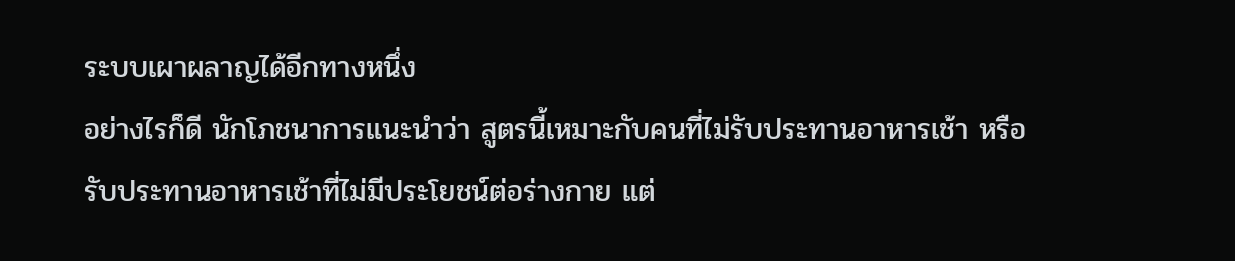ระบบเผาผลาญได้อีกทางหนึ่ง
อย่างไรก็ดี นักโภชนาการแนะนำว่า สูตรนี้เหมาะกับคนที่ไม่รับประทานอาหารเช้า หรือรับประทานอาหารเช้าที่ไม่มีประโยชน์ต่อร่างกาย แต่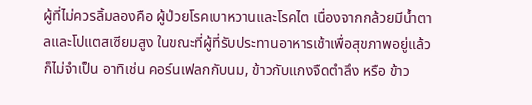ผู้ที่ไม่ควรลิ้มลองคือ ผู้ป่วยโรคเบาหวานและโรคไต เนื่องจากกล้วยมีน้ำตาลและโปแตสเซียมสูง ในขณะที่ผู้ที่รับประทานอาหารเช้าเพื่อสุขภาพอยู่แล้วก็ไม่จำเป็น อาทิเช่น คอร์นเฟลกกับนม, ข้าวกับแกงจืดตำลึง หรือ ข้าว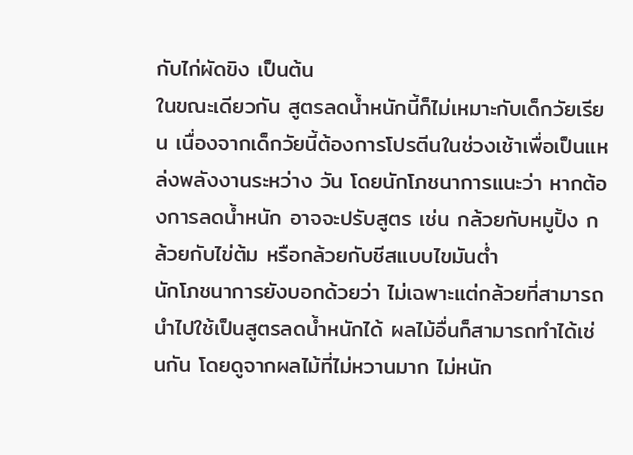กับไก่ผัดขิง เป็นต้น
ในขณะเดียวกัน สูตรลดน้ำหนักนี้ก็ไม่เหมาะกับเด็กวัยเรียน เนื่องจากเด็กวัยนี้ต้องการโปรตีนในช่วงเช้าเพื่อเป็นแหล่งพลังงานระหว่าง วัน โดยนักโภชนาการแนะว่า หากต้องการลดน้ำหนัก อาจจะปรับสูตร เช่น กล้วยกับหมูปิ้ง กล้วยกับไข่ต้ม หรือกล้วยกับชีสแบบไขมันต่ำ
นักโภชนาการยังบอกด้วยว่า ไม่เฉพาะแต่กล้วยที่สามารถนำไปใช้เป็นสูตรลดน้ำหนักได้ ผลไม้อื่นก็สามารถทำได้เช่นกัน โดยดูจากผลไม้ที่ไม่หวานมาก ไม่หนัก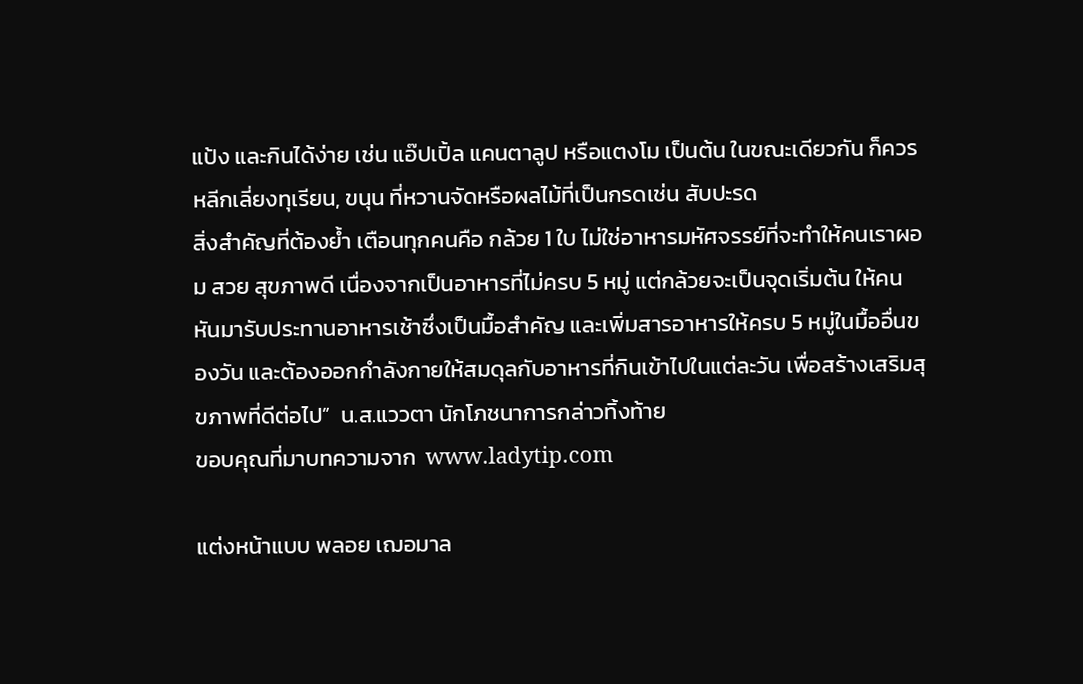แป้ง และกินได้ง่าย เช่น แอ๊ปเปิ้ล แคนตาลูป หรือแตงโม เป็นต้น ในขณะเดียวกัน ก็ควรหลีกเลี่ยงทุเรียน, ขนุน ที่หวานจัดหรือผลไม้ที่เป็นกรดเช่น สับปะรด
สิ่งสำคัญที่ต้องย้ำ เตือนทุกคนคือ กล้วย 1 ใบ ไม่ใช่อาหารมหัศจรรย์ที่จะทำให้คนเราผอม สวย สุขภาพดี เนื่องจากเป็นอาหารที่ไม่ครบ 5 หมู่ แต่กล้วยจะเป็นจุดเริ่มต้น ให้คนหันมารับประทานอาหารเช้าซึ่งเป็นมื้อสำคัญ และเพิ่มสารอาหารให้ครบ 5 หมู่ในมื้ออื่นของวัน และต้องออกกำลังกายให้สมดุลกับอาหารที่กินเข้าไปในแต่ละวัน เพื่อสร้างเสริมสุขภาพที่ดีต่อไป”  น.ส.แววตา นักโภชนาการกล่าวทิ้งท้าย
ขอบคุณที่มาบทความจาก  www.ladytip.com

แต่งหน้าแบบ พลอย เฌอมาล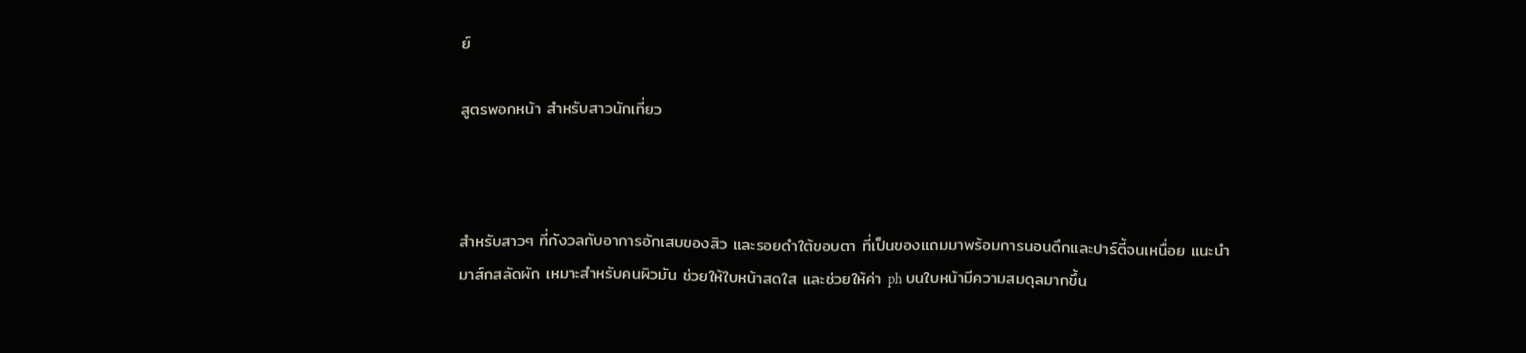ย์

สูตรพอกหน้า สำหรับสาวนักเที่ยว



สำหรับสาวๆ ที่กังวลกับอาการอักเสบของสิว และรอยดำใต้ขอบตา ที่เป็นของแถมมาพร้อมการนอนดึกและปาร์ตี้จนเหนื่อย แนะนำ มาส์กสลัดผัก เหมาะสำหรับคนผิวมัน ช่วยให้ใบหน้าสดใส และช่วยให้ค่า ph บนใบหน้ามีความสมดุลมากขึ้น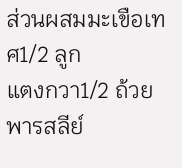ส่วนผสมมะเขือเทศ1/2 ลูก
แตงกวา1/2 ถ้วย
พารสลีย์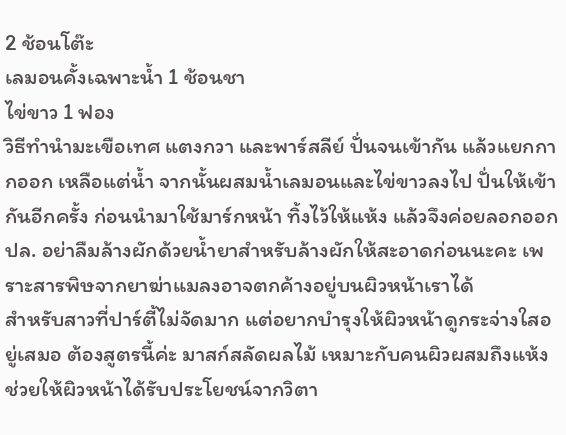2 ช้อนโต๊ะ
เลมอนคั้งเฉพาะน้ำ 1 ช้อนชา
ไข่ขาว 1 ฟอง
วิธีทำนำมะเขือเทศ แตงกวา และพาร์สลีย์ ปั่นจนเข้ากัน แล้วแยกกากออก เหลือแต่น้ำ จากนั้นผสมน้ำเลมอนและไข่ขาวลงไป ปั่นให้เข้ากันอีกครั้ง ก่อนนำมาใช้มาร์กหน้า ทิ้งไว้ให้แห้ง แล้วจึงค่อยลอกออก
ปล. อย่าลืมล้างผักด้วยน้ำยาสำหรับล้างผักให้สะอาดก่อนนะคะ เพราะสารพิษจากยาฆ่าแมลงอาจตกค้างอยู่บนผิวหน้าเราได้
สำหรับสาวที่ปาร์ตี้ไม่จัดมาก แต่อยากบำรุงให้ผิวหน้าดูกระจ่างใสอยู่เสมอ ต้องสูตรนี้ค่ะ มาสก์สลัดผลไม้ เหมาะกับคนผิวผสมถึงแห้ง ช่วยให้ผิวหน้าได้รับประโยชน์จากวิตา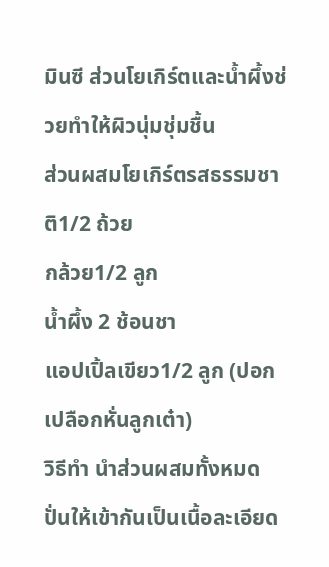มินซี ส่วนโยเกิร์ตและน้ำผึ้งช่วยทำให้ผิวนุ่มชุ่มชื้น
ส่วนผสมโยเกิร์ตรสธรรมชาติ1/2 ถ้วย
กล้วย1/2 ลูก
น้ำผึ้ง 2 ช้อนชา
แอปเปิ้ลเขียว1/2 ลูก (ปอกเปลือกหั่นลูกเต๋า)
วิธีทำ นำส่วนผสมทั้งหมด ปั่นให้เข้ากันเป็นเนื้อละเอียด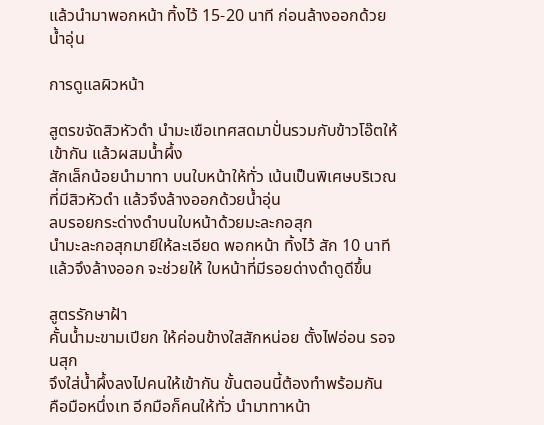แล้วนำมาพอกหน้า ทิ้งไว้ 15-20 นาที ก่อนล้างออกด้วยน้ำอุ่น

การดูแลผิวหน้า

สูตรขจัดสิวหัวดำ นำมะเขือเทศสดมาปั่นรวมกับข้าวโอ๊ตให้เข้ากัน แล้วผสมน้ำผึ้ง
สักเล็กน้อยนำมาทา บนใบหน้าให้ทั่ว เน้นเป็นพิเศษบริเวณ
ที่มีสิวหัวดำ แล้วจึงล้างออกด้วยน้ำอุ่น
ลบรอยกระด่างดำบนใบหน้าด้วยมะละกอสุก
นำมะละกอสุกมายีให้ละเอียด พอกหน้า ทิ้งไว้ สัก 10 นาที
แล้วจึงล้างออก จะช่วยให้ ใบหน้าที่มีรอยด่างดำดูดีขึ้น

สูตรรักษาฝ้า
คั้นน้ำมะขามเปียก ให้ค่อนข้างใสสักหน่อย ตั้งไฟอ่อน รอจนสุก
จึงใส่น้ำผึ้งลงไปคนให้เข้ากัน ขั้นตอนนี้ต้องทำพร้อมกัน
คือมือหนึ่งเท อีกมือก็คนให้ทั่ว นำมาทาหน้า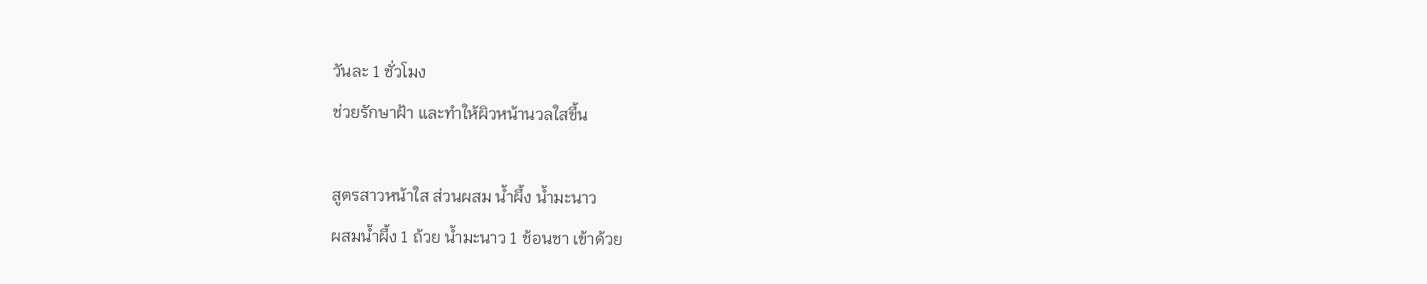วันละ 1 ชั่วโมง
ช่วยรักษาฝ้า และทำให้ผิวหน้านวลใสขึ้น

สูตรสาวหน้าใส ส่วนผสม น้ำผึ้ง น้ำมะนาว
ผสมน้ำผึ้ง 1 ถ้วย น้ำมะนาว 1 ช้อนชา เข้าด้วย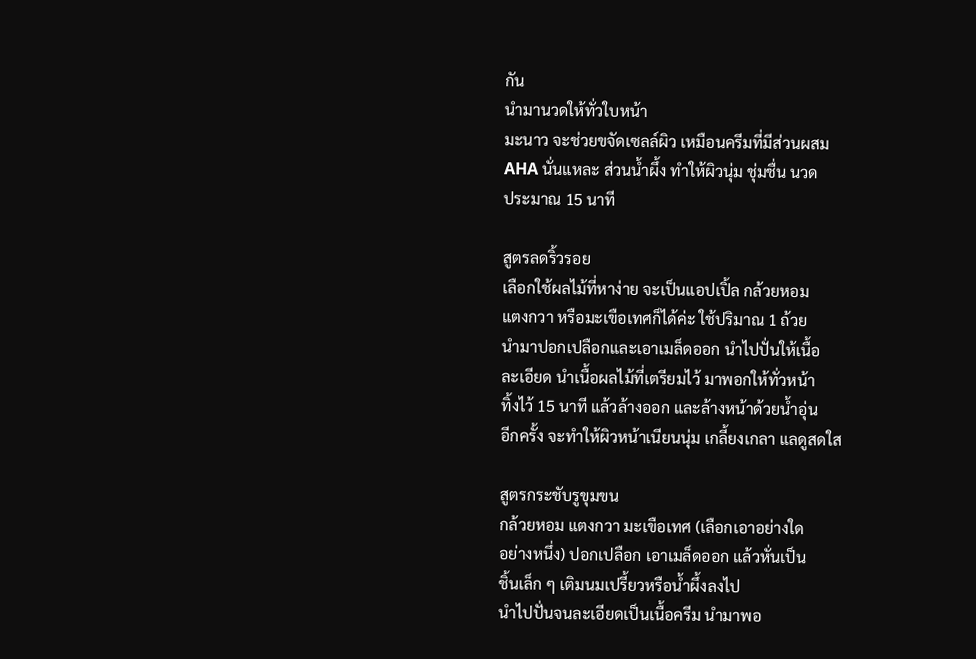กัน
นำมานวดให้ทั่วใบหน้า
มะนาว จะช่วยขจัดเซลล์ผิว เหมือนครีมที่มีส่วนผสม
AHA นั่นแหละ ส่วนน้ำผึ้ง ทำให้ผิวนุ่ม ชุ่มชื่น นวด
ประมาณ 15 นาที

สูตรลดริ้วรอย
เลือกใช้ผลไม้ที่หาง่าย จะเป็นแอปเปิ้ล กล้วยหอม
แตงกวา หรือมะเขือเทศก็ได้ค่ะ ใช้ปริมาณ 1 ถ้วย
นำมาปอกเปลือกและเอาเมล็ดออก นำไปปั่นให้เนื้อ
ละเอียด นำเนื้อผลไม้ที่เตรียมไว้ มาพอกให้ทั่วหน้า
ทิ้งไว้ 15 นาที แล้วล้างออก และล้างหน้าด้วยน้ำอุ่น
อีกครั้ง จะทำให้ผิวหน้าเนียนนุ่ม เกลี้ยงเกลา แลดูสดใส

สูตรกระชับรูขุมขน
กล้วยหอม แตงกวา มะเขือเทศ (เลือกเอาอย่างใด
อย่างหนึ่ง) ปอกเปลือก เอาเมล็ดออก แล้วหั่นเป็น
ชิ้นเล็ก ๆ เติมนมเปรี้ยวหรือน้ำผึ้งลงไป
นำไปปั่นจนละเอียดเป็นเนื้อครีม นำมาพอ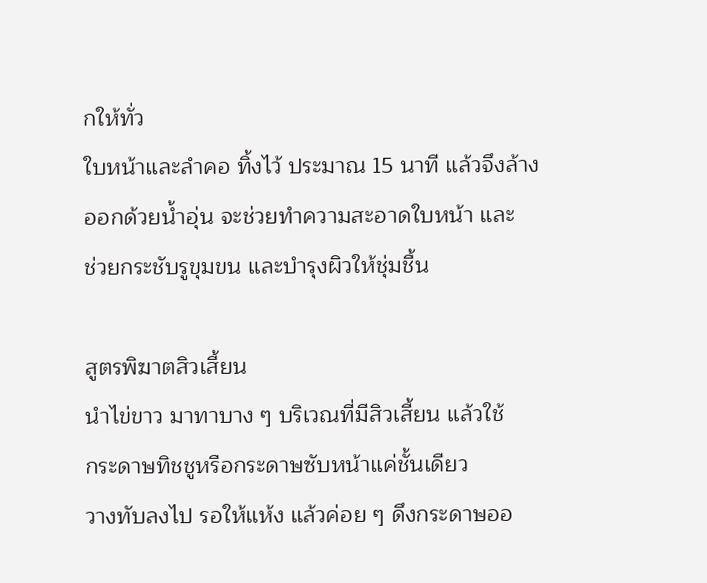กให้ทั่ว
ใบหน้าและลำคอ ทิ้งไว้ ประมาณ 15 นาที แล้วจึงล้าง
ออกด้วยน้ำอุ่น จะช่วยทำความสะอาดใบหน้า และ
ช่วยกระชับรูขุมขน และบำรุงผิวให้ชุ่มชื้น

สูตรพิฆาตสิวเสี้ยน
นำไข่ขาว มาทาบาง ๆ บริเวณที่มีสิวเสี้ยน แล้วใช้
กระดาษทิชชูหรือกระดาษซับหน้าแค่ชั้นเดียว
วางทับลงไป รอให้แห้ง แล้วค่อย ๆ ดึงกระดาษออ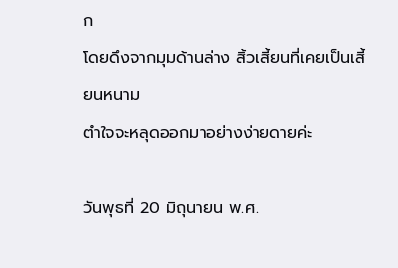ก
โดยดึงจากมุมด้านล่าง สิ้วเสี้ยนที่เคยเป็นเสี้ยนหนาม
ตำใจจะหลุดออกมาอย่างง่ายดายค่ะ

วันพุธที่ 20 มิถุนายน พ.ศ.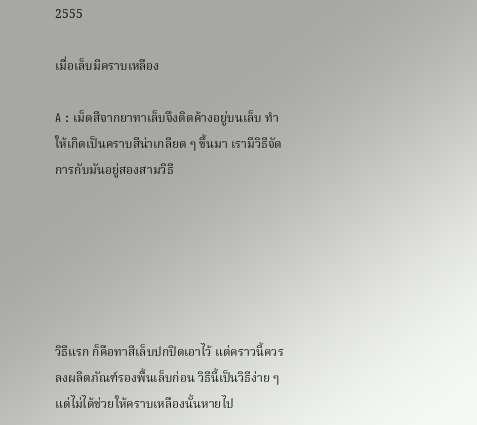2555

เมื่อเล็บมีคราบเหลือง

A : เม็ดสีจากยาทาเล็บจึงติดค้างอยู่บนเล็บ ทำให้เกิดเป็นคราบสีน่าเกลียด ๆ ขึ้นมา เรามีวิธีจัดการกับมันอยู่สองสามวิธี






วิธีแรก ก็คือทาสีเล็บปกปิดเอาไว้ แต่คราวนี้ควรลงผลิตภัณฑ์รองพื้นเล็บก่อน วิธีนี้เป็นวิธีง่าย ๆ แต่ไม่ได้ช่วยให้คราบเหลืองนั้นหายไป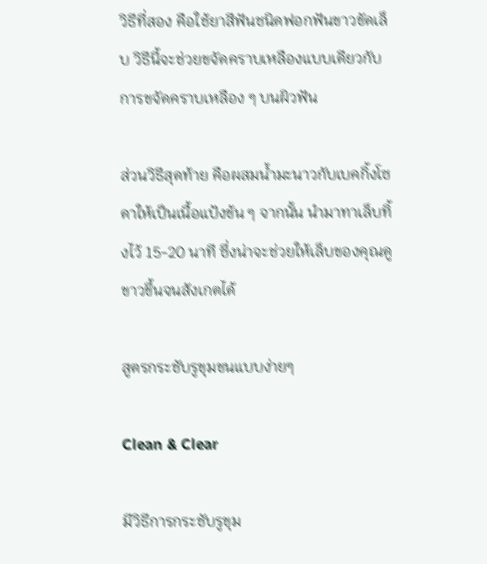วิธีที่สอง คือใช้ยาสีฟันชนิดฟอกฟันขาวขัดเล็บ วิธีนี้จะช่วยขจัดคราบเหลืองแบบเดียวกับการขจัดคราบเหลือง ๆ บนผิวฟัน

ส่วนวิธีสุดท้าย คือผสมน้ำมะนาวกับเบคกิ้งโซดาให้เป็นเนื้อแป้งข้น ๆ จากนั้น นำมาทาเล็บทิ้งไว้ 15-20 นาที ซึ่งน่าจะช่วยให้เล็บของคุณดู ขาวขึ้นจนสังเกตได้

สูตรกระชับรูขุมขนแบบง่ายๆ

Clean & Clear

มีวิธีการกระชับรูขุม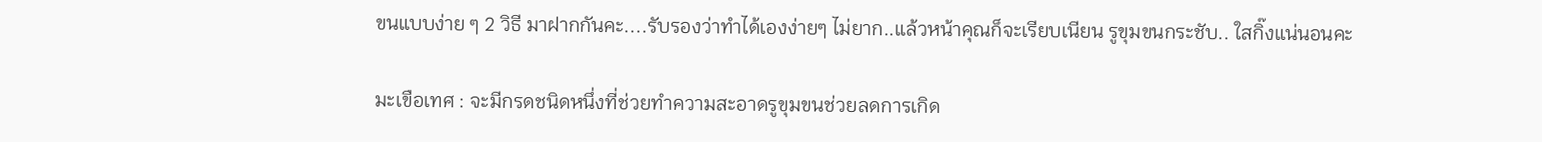ขนแบบง่าย ๆ 2 วิธี มาฝากกันคะ....รับรองว่าทำได้เองง่ายๆ ไม่ยาก..แล้วหน้าคุณก็จะเรียบเนียน รูขุมขนกระชับ.. ใสกิ๊งแน่นอนคะ

มะเขือเทศ : จะมีกรดชนิดหนึ่งที่ช่วยทำความสะอาดรูขุมขนช่วยลดการเกิด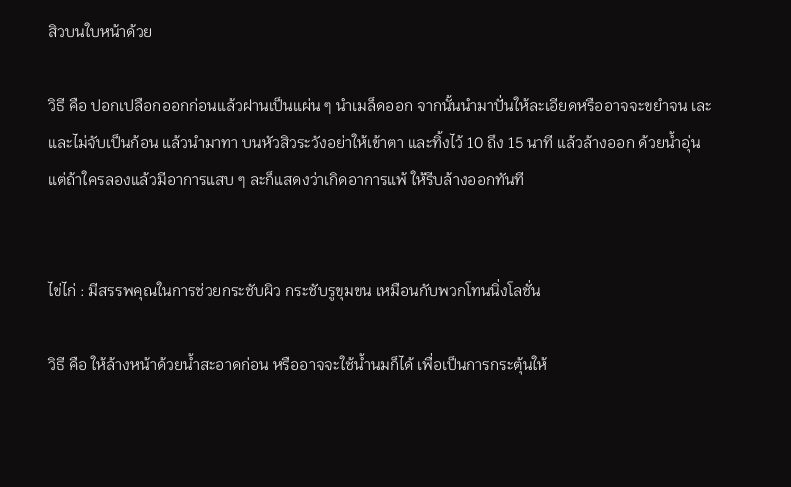สิวบนใบหน้าด้วย

วิธี คือ ปอกเปลือกออกก่อนแล้วฝานเป็นแผ่น ๆ นำเมล็ดออก จากนั้นนำมาปั่นให้ละเอียดหรืออาจจะขยำจน เละและไม่จับเป็นก้อน แล้วนำมาทา บนหัวสิวระวังอย่าให้เข้าตา และทิ้งไว้ 10 ถึง 15 นาที แล้วล้างออก ด้วยน้ำอุ่น แต่ถ้าใครลองแล้วมีอาการแสบ ๆ ละก็แสดงว่าเกิดอาการแพ้ ให้รีบล้างออกทันที


ไข่ไก่ : มีสรรพคุณในการช่วยกระชับผิว กระชับรูขุมขน เหมือนกับพวกโทนนิ่งโลชั่น

วิธี คือ ให้ล้างหน้าด้วยน้ำสะอาดก่อน หรืออาจจะใช้น้ำนมก็ได้ เพื่อเป็นการกระตุ้นให้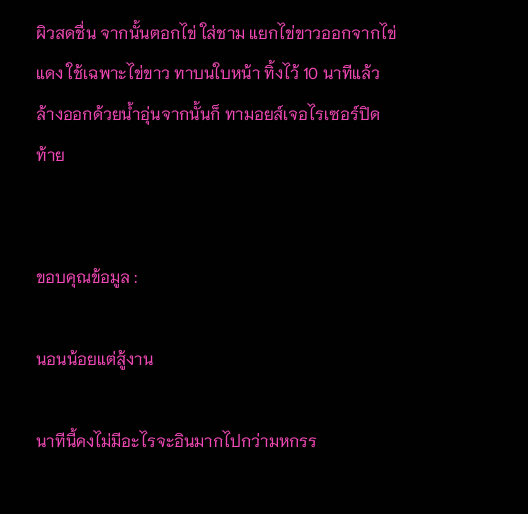ผิวสดชื่น จากนั้นตอกไข่ ใส่ชาม แยกไข่ขาวออกจากไข่แดง ใช้เฉพาะไข่ขาว ทาบนใบหน้า ทิ้งไว้ 10 นาทีแล้วล้างออกด้วยน้ำอุ่นจากนั้นก็ ทามอยส์เจอไรเซอร์ปิดท้าย


ขอบคุณข้อมูล :

นอนน้อยแต่สู้งาน

นาทีนี้คงไม่มีอะไรจะอินมากไปกว่ามหกรร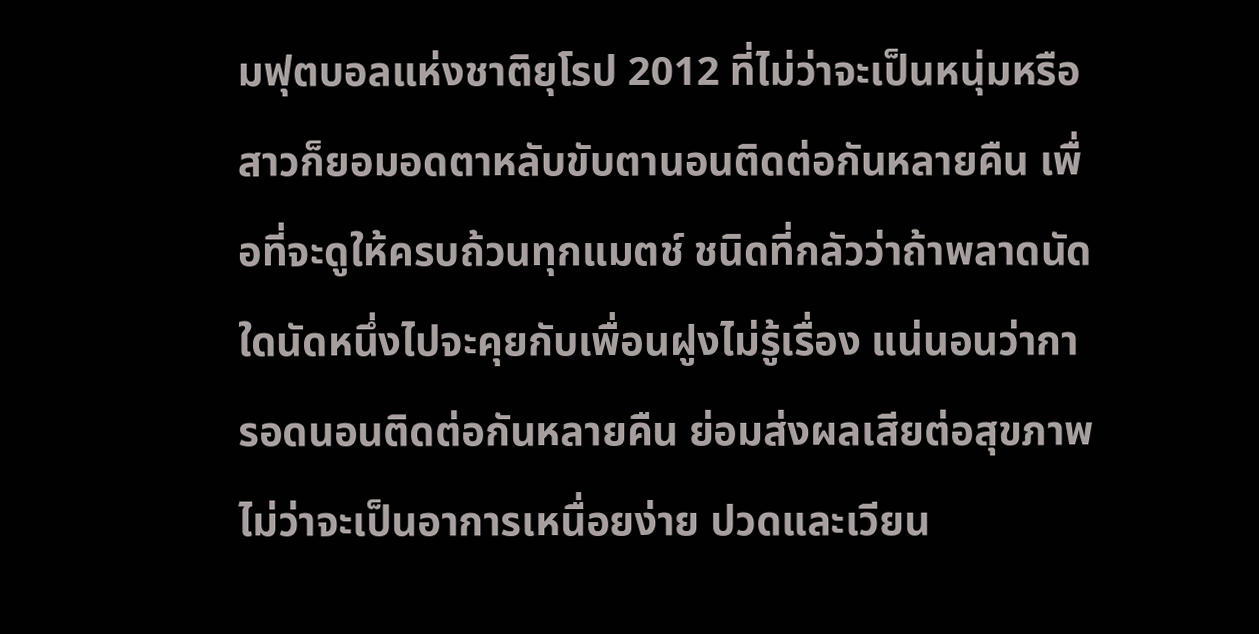มฟุตบอลแห่งชาติยุโรป 2012 ที่ไม่ว่าจะเป็นหนุ่มหรือสาวก็ยอมอดตาหลับขับตานอนติดต่อกันหลายคืน เพื่อที่จะดูให้ครบถ้วนทุกแมตช์ ชนิดที่กลัวว่าถ้าพลาดนัดใดนัดหนึ่งไปจะคุยกับเพื่อนฝูงไม่รู้เรื่อง แน่นอนว่าการอดนอนติดต่อกันหลายคืน ย่อมส่งผลเสียต่อสุขภาพ ไม่ว่าจะเป็นอาการเหนื่อยง่าย ปวดและเวียน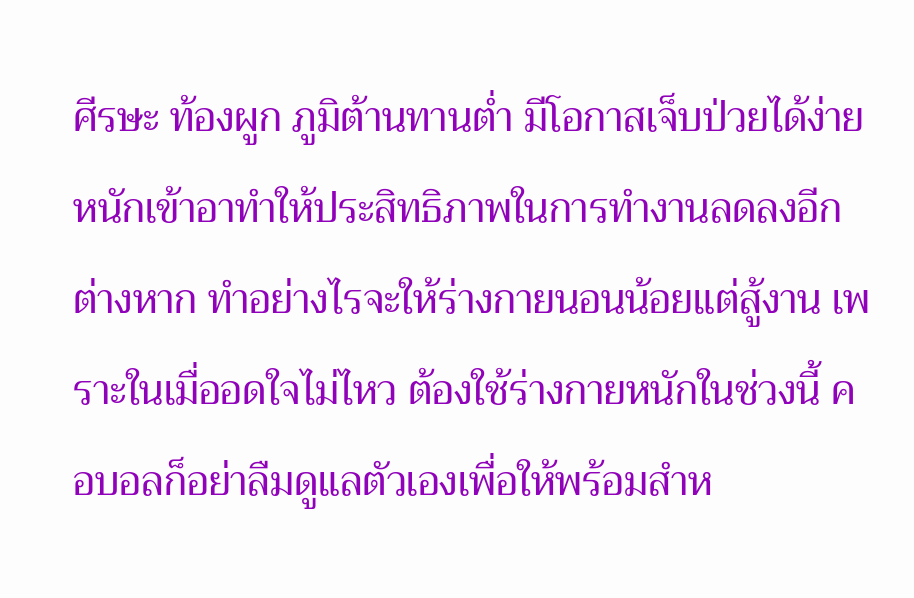ศีรษะ ท้องผูก ภูมิต้านทานต่ำ มีโอกาสเจ็บป่วยได้ง่าย หนักเข้าอาทำให้ประสิทธิภาพในการทำงานลดลงอีกต่างหาก ทำอย่างไรจะให้ร่างกายนอนน้อยแต่สู้งาน เพราะในเมื่ออดใจไม่ไหว ต้องใช้ร่างกายหนักในช่วงนี้ คอบอลก็อย่าลืมดูแลตัวเองเพื่อให้พร้อมสำห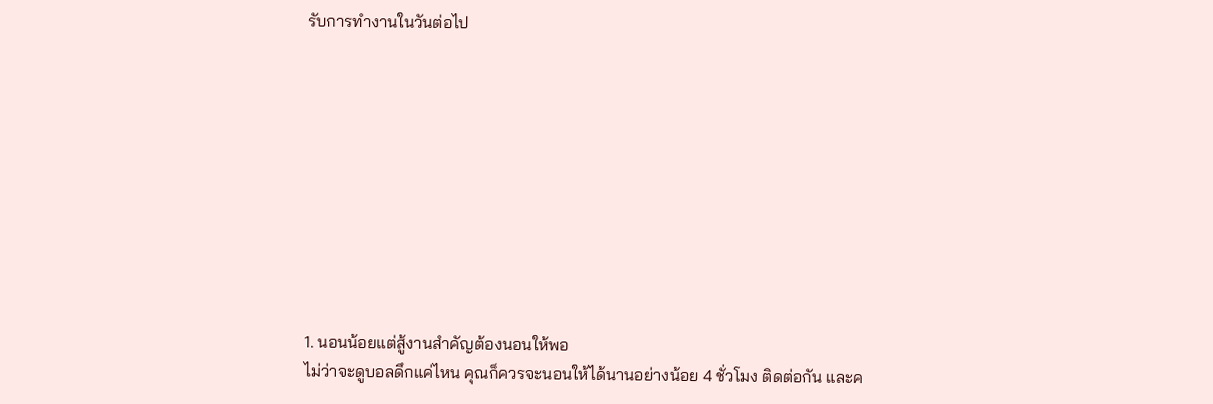รับการทำงานในวันต่อไป










1. นอนน้อยแต่สู้งานสำคัญต้องนอนให้พอ
ไม่ว่าจะดูบอลดึกแค่ไหน คุณก็ควรจะนอนให้ได้นานอย่างน้อย 4 ชั่วโมง ติดต่อกัน และค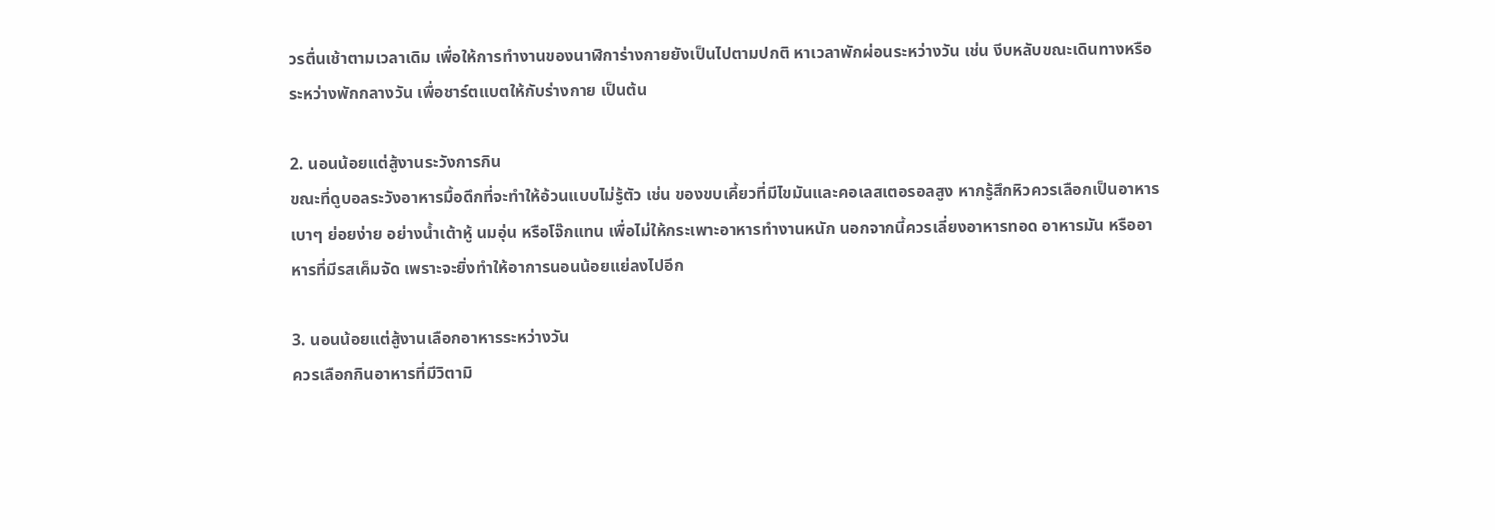วรตื่นเช้าตามเวลาเดิม เพื่อให้การทำงานของนาฬิการ่างกายยังเป็นไปตามปกติ หาเวลาพักผ่อนระหว่างวัน เช่น งีบหลับขณะเดินทางหรือระหว่างพักกลางวัน เพื่อชาร์ตแบตให้กับร่างกาย เป็นต้น

2. นอนน้อยแต่สู้งานระวังการกิน
ขณะที่ดูบอลระวังอาหารมื้อดึกที่จะทำให้อ้วนแบบไม่รู้ตัว เช่น ของขบเคี้ยวที่มีไขมันและคอเลสเตอรอลสูง หากรู้สึกหิวควรเลือกเป็นอาหารเบาๆ ย่อยง่าย อย่างน้ำเต้าหู้ นมอุ่น หรือโจ๊กแทน เพื่อไม่ให้กระเพาะอาหารทำงานหนัก นอกจากนี้ควรเลี่ยงอาหารทอด อาหารมัน หรืออาหารที่มีรสเค็มจัด เพราะจะยิ่งทำให้อาการนอนน้อยแย่ลงไปอีก

3. นอนน้อยแต่สู้งานเลือกอาหารระหว่างวัน
ควรเลือกกินอาหารที่มีวิตามิ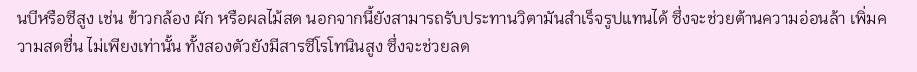นบีหรือซีสูง เช่น ข้าวกล้อง ผัก หรือผลไม้สด นอกจากนี้ยังสามารถรับประทานวิตามันสำเร็จรูปแทนได้ ซึ่งจะช่วยต้านความอ่อนล้า เพิ่มความสดชื่น ไม่เพียงเท่านั้น ทั้งสองตัวยังมีสารซีโรโทนินสูง ซึ่งจะช่วยลด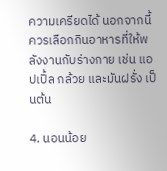ความเครียดได้ นอกจากนี้ควรเลือกกินอาหารที่ให้พลังงานกับร่างกาย เช่น แอปเปิ้ล กล้วย และมันฝรั่ง เป็นต้น

4. นอนน้อย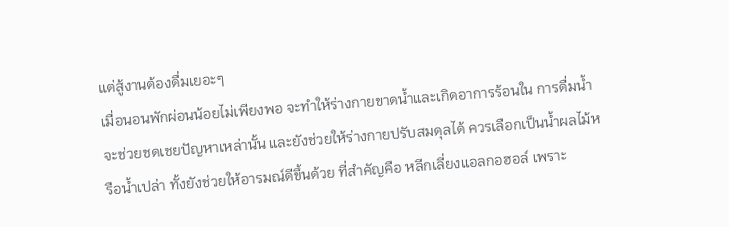แต่สู้งานต้องดื่มเยอะๆ
เมื่อนอนพักผ่อนน้อยไม่เพียงพอ จะทำให้ร่างกายขาดน้ำและเกิดอาการร้อนใน การดื่มน้ำจะช่วยชดเชยปัญหาเหล่านั้น และยังช่วยให้ร่างกายปรับสมดุลได้ ควรเลือกเป็นน้ำผลไม้หรือน้ำเปล่า ทั้งยังช่วยให้อารมณ์ดีขึ้นด้วย ที่สำคัญคือ หลีกเลี่ยงแอลกอฮอล์ เพราะ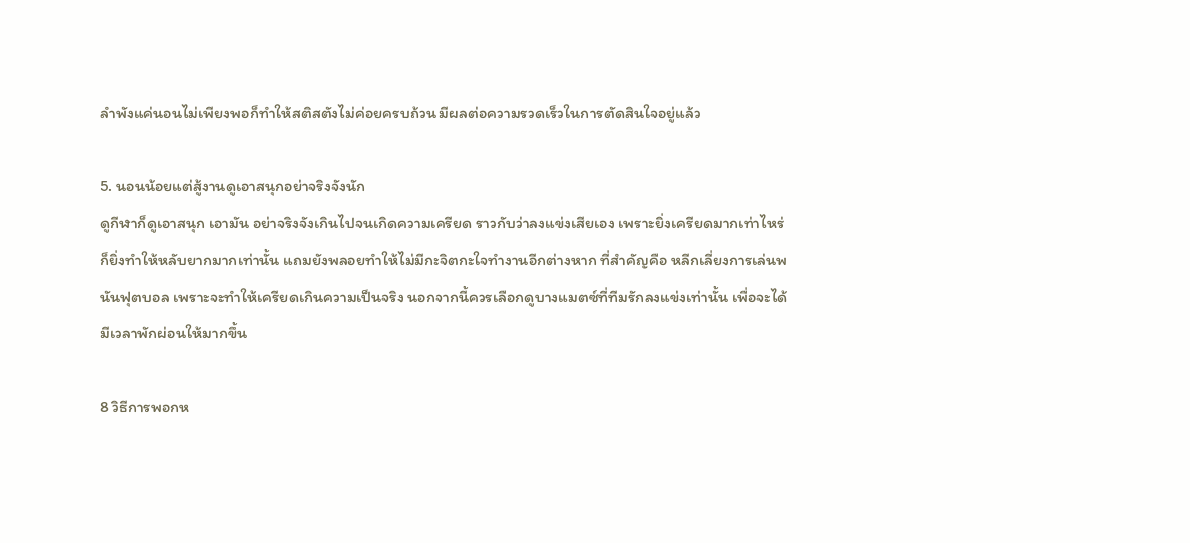ลำพังแค่นอนไม่เพียงพอก็ทำให้สติสตังไม่ค่อยครบถ้วน มีผลต่อความรวดเร็วในการตัดสินใจอยู่แล้ว

5. นอนน้อยแต่สู้งานดูเอาสนุกอย่าจริงจังนัก
ดูกีฬาก็ดูเอาสนุก เอามัน อย่าจริงจังเกินไปจนเกิดความเครียด ราวกับว่าลงแข่งเสียเอง เพราะยิ่งเครียดมากเท่าไหร่ ก็ยิ่งทำให้หลับยากมากเท่านั้น แถมยังพลอยทำให้ไม่มีกะจิตกะใจทำงานอีกต่างหาก ที่สำคัญคือ หลีกเลี่ยงการเล่นพนันฟุตบอล เพราะจะทำให้เครียดเกินความเป็นจริง นอกจากนี้ควรเลือกดูบางแมตซ์ที่ทีมรักลงแข่งเท่านั้น เพื่อจะได้มีเวลาพักผ่อนให้มากขึ้น

8 วิธีการพอกห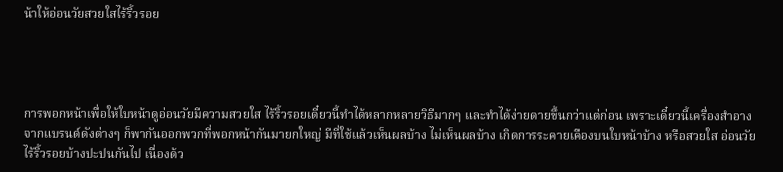น้าให้อ่อนวัยสวยใสไร้ริ้วรอย




การพอกหน้าเพื่อให้ใบหน้าดูอ่อนวัยมีความสวยใส ไร้ริ้วรอยเดี๋ยวนี้ทำได้หลากหลายวิธีมากๆ และทำได้ง่ายดายขึ้นกว่าแต่ก่อน เพราะเดี๋ยวนี้เครื่องสำอางจากแบรนด์ดังต่างๆ ก็พากันออกพวกที่พอกหน้ากันมายกใหญ่ มีที่ใช้แล้วเห็นผลบ้าง ไม่เห็นผลบ้าง เกิดการระคายเคืองบนใบหน้าบ้าง หรือสวยใส อ่อนวัย ไร้ริ้วรอยบ้างปะปนกันไป เนื่องด้ว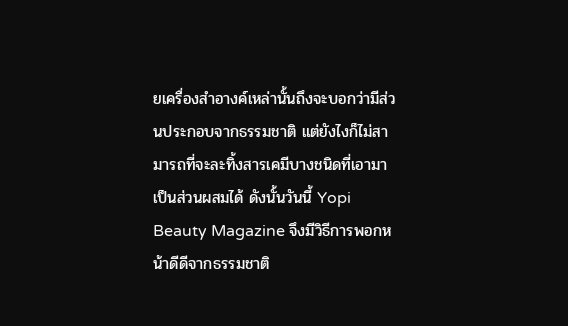ยเครื่องสำอางค์เหล่านั้นถึงจะบอกว่ามีส่วนประกอบจากธรรมชาติ แต่ยังไงก็ไม่สามารถที่จะละทิ้งสารเคมีบางชนิดที่เอามาเป็นส่วนผสมได้ ดังนั้นวันนี้ Yopi Beauty Magazine จึงมีวิธีการพอกหน้าดีดีจากธรรมชาติ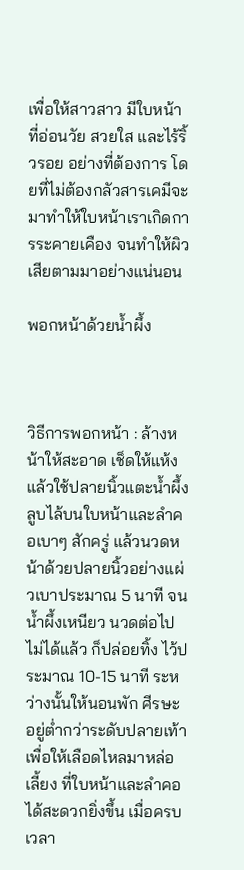เพื่อให้สาวสาว มีใบหน้าที่อ่อนวัย สวยใส และไร้ริ้วรอย อย่างที่ต้องการ โดยที่ไม่ต้องกลัวสารเคมีจะมาทำให้ใบหน้าเราเกิดการระคายเคือง จนทำให้ผิวเสียตามมาอย่างแน่นอน

พอกหน้าด้วยน้ำผึ้ง



วิธีการพอกหน้า : ล้างหน้าให้สะอาด เช็ดให้แห้งแล้วใช้ปลายนิ้วแตะน้ำผึ้งลูบไล้บนใบหน้าและลำคอเบาๆ สักครู่ แล้วนวดหน้าด้วยปลายนิ้วอย่างแผ่วเบาประมาณ 5 นาที จนน้ำผึ้งเหนียว นวดต่อไปไม่ได้แล้ว ก็ปล่อยทิ้ง ไว้ประมาณ 10-15 นาที ระหว่างนั้นให้นอนพัก ศีรษะอยู่ต่ำกว่าระดับปลายเท้า เพื่อให้เลือดไหลมาหล่อเลี้ยง ที่ใบหน้าและลำคอได้สะดวกยิ่งขึ้น เมื่อครบเวลา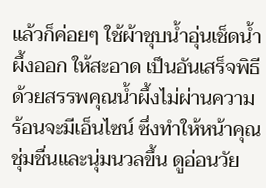แล้วก็ค่อยๆ ใช้ผ้าชุบน้ำอุ่นเช็ดน้ำผึ้งออก ให้สะอาด เป็นอันเสร็จพิธี ด้วยสรรพคุณน้ำผึ้งไม่ผ่านความร้อนจะมีเอ็นไซน์ ซึ่งทำให้หน้าคุณชุ่มชื่นและนุ่มนวลขึ้น ดูอ่อนวัย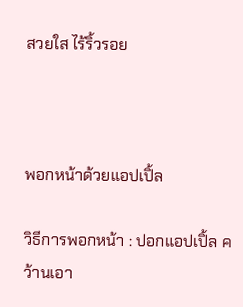สวยใส ไร้ริ้วรอย



พอกหน้าด้วยแอปเปิ้ล

วิธีการพอกหน้า : ปอกแอปเปิ้ล คว้านเอา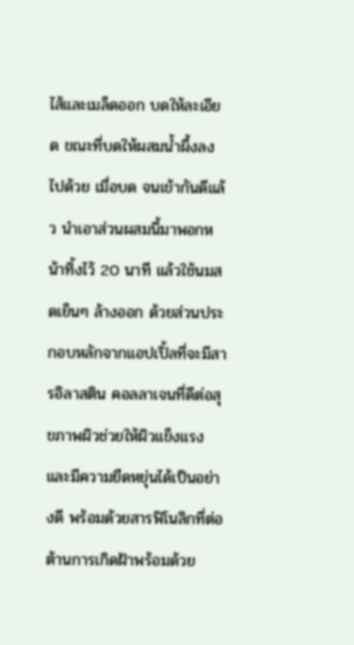ไส้และเมล็ดออก บดให้ละเอียด ขณะที่บดให้ผสมน้ำผึ้งลงไปด้วย เมื่อบด จนเข้ากันดีแล้ว นำเอาส่วนผสมนี้มาพอกหน้าทิ้งไว้ 20 นาที แล้วใช้นมสดเย็นๆ ล้างออก ด้วยส่วนประกอบหลักจากแอปเปิ้ลที่จะมีสารอิลาสติน คอลลาเจนที่ดีต่อสุขภาพผิวช่วยให้ผิวแข็งแรงและมีความยืดหยุ่นได้เป็นอย่างดี พร้อมด้วยสารฟิโนลิกที่ต่อต้านการเกิดฝ้าพร้อมด้วย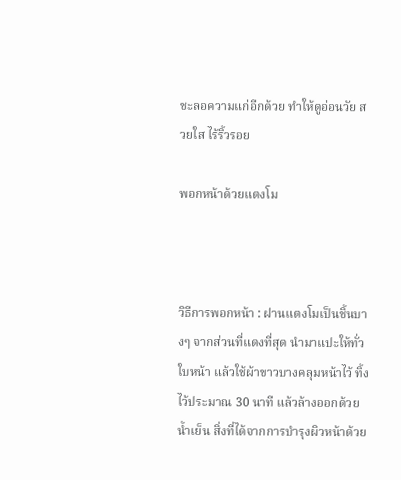ชะลอความแก่อีกด้วย ทำให้ดูอ่อนวัย สวยใส ไร้ริ้วรอย

พอกหน้าด้วยแตงโม



วิธีการพอกหน้า : ฝานแตงโมเป็นชิ้นบางๆ จากส่วนที่แดงที่สุด นำมาแปะให้ทั่วใบหน้า แล้วใช้ผ้าขาวบางคลุมหน้าไว้ ทิ้งไว้ประมาณ 30 นาที แล้วล้างออกด้วยน้ำเย็น สิ่งที่ได้จากการบำรุงผิวหน้าด้วย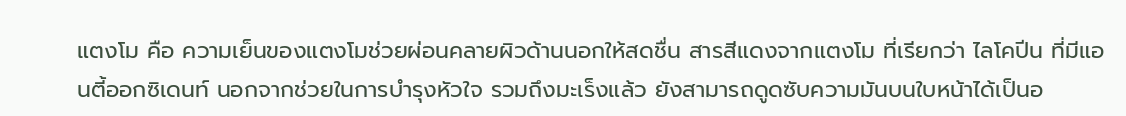แตงโม คือ ความเย็นของแตงโมช่วยผ่อนคลายผิวด้านนอกให้สดชื่น สารสีแดงจากแตงโม ที่เรียกว่า ไลโคปีน ที่มีแอนตี้ออกซิเดนท์ นอกจากช่วยในการบำรุงหัวใจ รวมถึงมะเร็งแล้ว ยังสามารถดูดซับความมันบนใบหน้าได้เป็นอ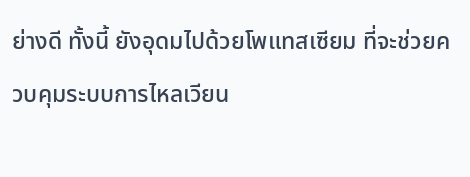ย่างดี ทั้งนี้ ยังอุดมไปด้วยโพแทสเซียม ที่จะช่วยควบคุมระบบการไหลเวียน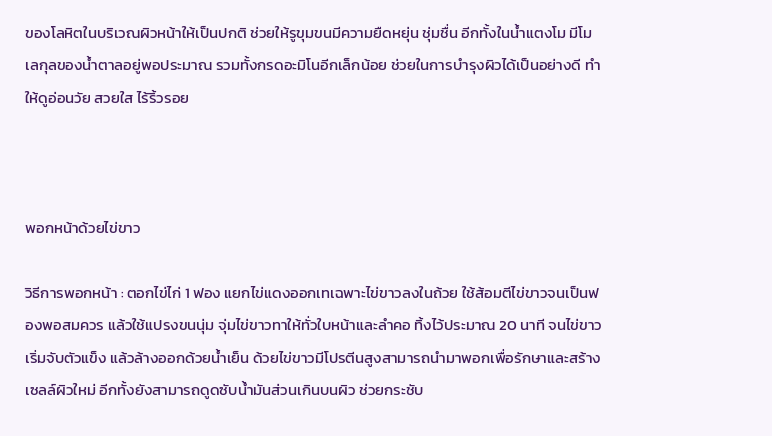ของโลหิตในบริเวณผิวหน้าให้เป็นปกติ ช่วยให้รูขุมขนมีความยืดหยุ่น ชุ่มชื่น อีกทั้งในน้ำแตงโม มีโมเลกุลของน้ำตาลอยู่พอประมาณ รวมทั้งกรดอะมิโนอีกเล็กน้อย ช่วยในการบำรุงผิวได้เป็นอย่างดี ทำให้ดูอ่อนวัย สวยใส ไร้ริ้วรอย



พอกหน้าด้วยไข่ขาว

วิธีการพอกหน้า : ตอกไข่ไก่ 1 ฟอง แยกไข่แดงออกเทเฉพาะไข่ขาวลงในถ้วย ใช้ส้อมตีไข่ขาวจนเป็นฟองพอสมควร แล้วใช้แปรงขนนุ่ม จุ่มไข่ขาวทาให้ทั่วใบหน้าและลำคอ ทิ้งไว้ประมาณ 20 นาที จนไข่ขาวเริ่มจับตัวแข็ง แล้วล้างออกด้วยน้ำเย็น ด้วยไข่ขาวมีโปรตีนสูงสามารถนำมาพอกเพื่อรักษาและสร้างเซลล์ผิวใหม่ อีกทั้งยังสามารถดูดซับน้ำมันส่วนเกินบนผิว ช่วยกระชับ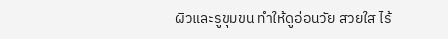ผิวและรูขุมขน ทำให้ดูอ่อนวัย สวยใส ไร้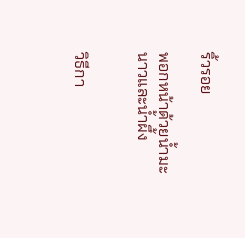ริ้วรอย

พอกหน้าด้วยน้ำมะนาวและน้ำผึ้ง


วิธีกา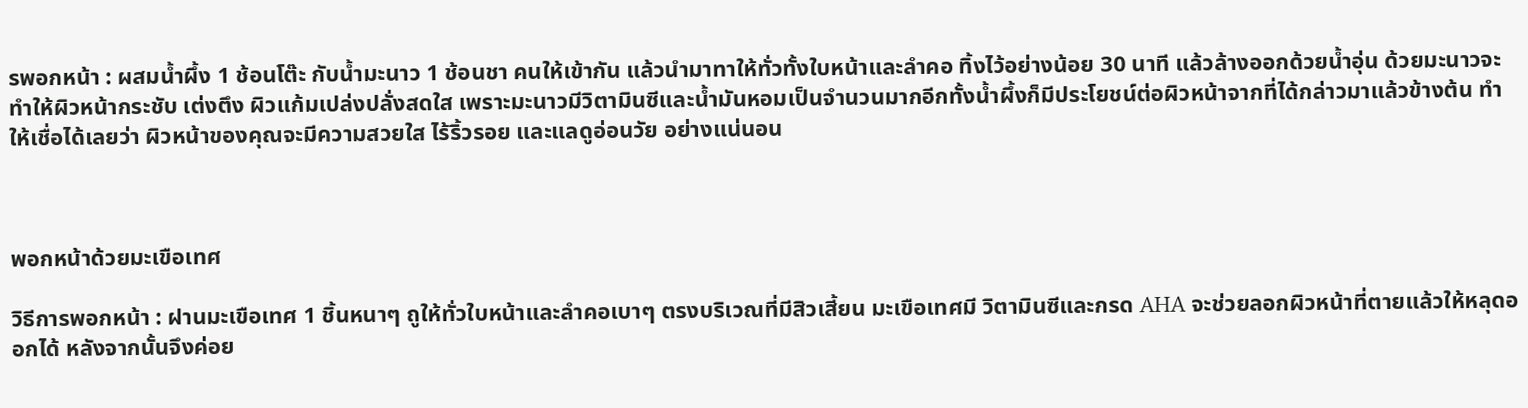รพอกหน้า : ผสมน้ำผึ้ง 1 ช้อนโต๊ะ กับน้ำมะนาว 1 ช้อนชา คนให้เข้ากัน แล้วนำมาทาให้ทั่วทั้งใบหน้าและลำคอ ทิ้งไว้อย่างน้อย 30 นาที แล้วล้างออกด้วยน้ำอุ่น ด้วยมะนาวจะทำให้ผิวหน้ากระชับ เต่งตึง ผิวแก้มเปล่งปลั่งสดใส เพราะมะนาวมีวิตามินซีและน้ำมันหอมเป็นจำนวนมากอีกทั้งน้ำผึ้งก็มีประโยชน์ต่อผิวหน้าจากที่ได้กล่าวมาแล้วข้างต้น ทำให้เชื่อได้เลยว่า ผิวหน้าของคุณจะมีความสวยใส ไร้ริ้วรอย และแลดูอ่อนวัย อย่างแน่นอน



พอกหน้าด้วยมะเขือเทศ

วิธีการพอกหน้า : ฝานมะเขือเทศ 1 ชิ้นหนาๆ ถูให้ทั่วใบหน้าและลำคอเบาๆ ตรงบริเวณที่มีสิวเสี้ยน มะเขือเทศมี วิตามินซีและกรด AHA จะช่วยลอกผิวหน้าที่ตายแล้วให้หลุดออกได้ หลังจากนั้นจึงค่อย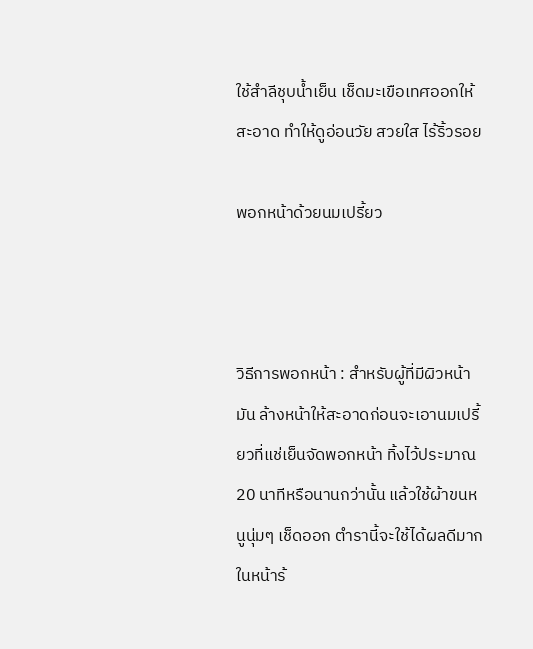ใช้สำลีชุบน้ำเย็น เช็ดมะเขือเทศออกให้สะอาด ทำให้ดูอ่อนวัย สวยใส ไร้ริ้วรอย

พอกหน้าด้วยนมเปรี้ยว



วิธีการพอกหน้า : สำหรับผู้ที่มีผิวหน้ามัน ล้างหน้าให้สะอาดก่อนจะเอานมเปรี้ยวที่แช่เย็นจัดพอกหน้า ทิ้งไว้ประมาณ 20 นาทีหรือนานกว่านั้น แล้วใช้ผ้าขนหนูนุ่มๆ เช็ดออก ตำรานี้จะใช้ได้ผลดีมากในหน้าร้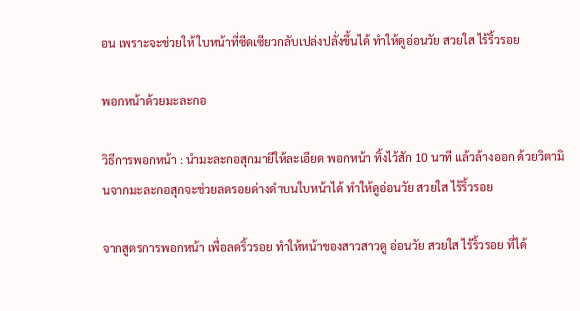อน เพราะจะช่วยให้ ใบหน้าที่ซีดเซียวกลับเปล่งปลั่งขึ้นได้ ทำให้ดูอ่อนวัย สวยใส ไร้ริ้วรอย

พอกหน้าด้วยมะละกอ

วิธีการพอกหน้า : นำมะละกอสุกมายีให้ละเอียด พอกหน้า ทิ้งไว้สัก 10 นาที แล้วล้างออก ด้วยวิตามินจากมะละกอสุกจะช่วยลดรอยด่างดำบนใบหน้าได้ ทำให้ดูอ่อนวัย สวยใส ไร้ริ้วรอย

จากสูตรการพอกหน้า เพื่อลดริ้วรอย ทำให้หน้าของสาวสาวดู อ่อนวัย สวยใส ไร้ริ้วรอย ที่ได้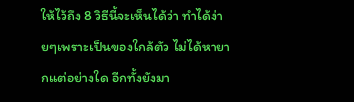ให้ไว้ถึง 8 วิธีนี้จะเห็นได้ว่า ทำได้ง่ายๆเพราะเป็นของใกล้ตัว ไม่ได้หายากแต่อย่างใด อีกทั้งยังมา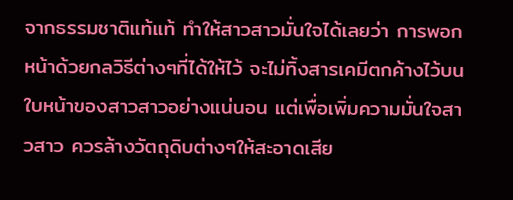จากธรรมชาติแท้แท้ ทำให้สาวสาวมั่นใจได้เลยว่า การพอกหน้าด้วยกลวิธีต่างๆที่ได้ให้ไว้ จะไม่ทิ้งสารเคมีตกค้างไว้บนใบหน้าของสาวสาวอย่างแน่นอน แต่เพื่อเพิ่มความมั่นใจสาวสาว ควรล้างวัตถุดิบต่างๆให้สะอาดเสีย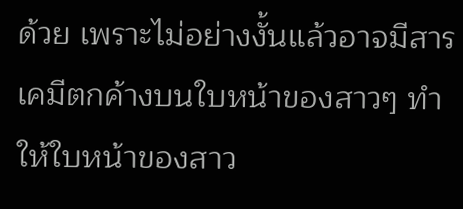ด้วย เพราะไม่อย่างงั้นแล้วอาจมีสารเคมีตกค้างบนใบหน้าของสาวๆ ทำให้ใบหน้าของสาว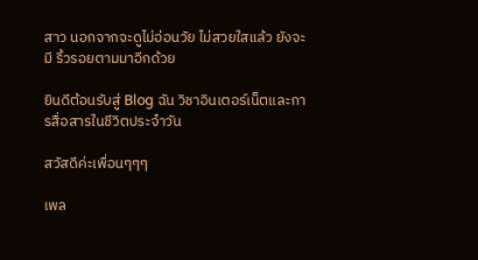สาว นอกจากจะดูไม่อ่อนวัย ไม่สวยใสแล้ว ยังจะมี ริ้วรอยตามมาอีกด้วย

ยินดีต้อนรับสู่ Blog ฉัน วิชาอินเตอร์เน็ตและการสื่อสารในชีวิตประจำวัน

สวัสดีค่ะเพื่อนๆๆๆ

เพล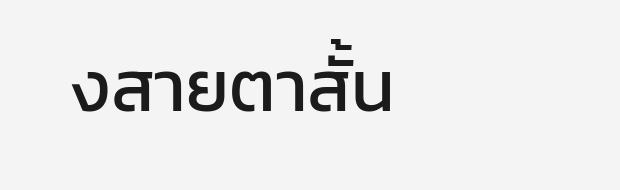งสายตาสั้น